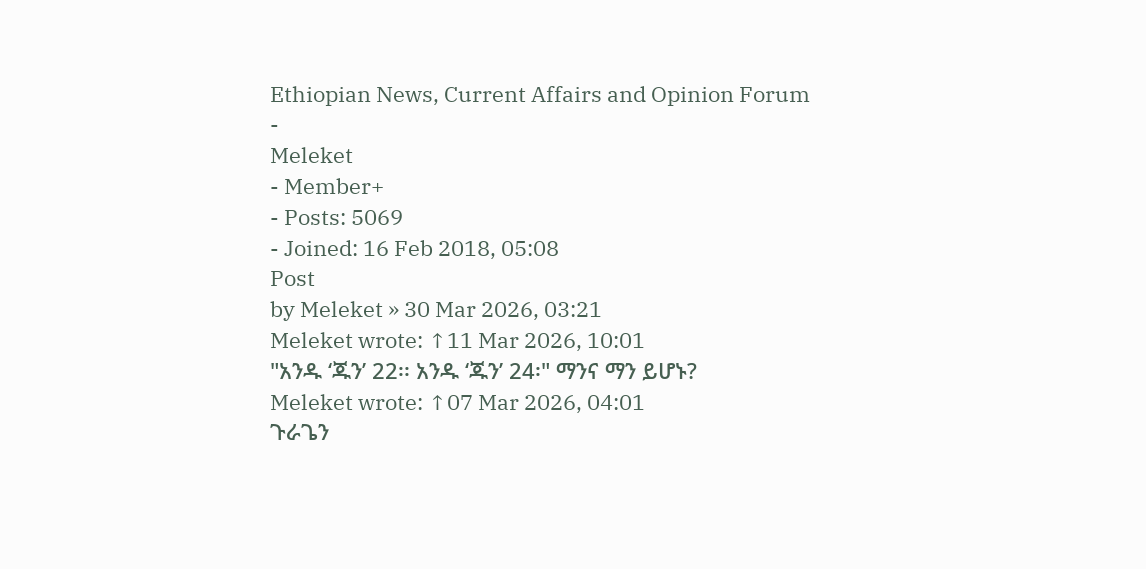Ethiopian News, Current Affairs and Opinion Forum
-
Meleket
- Member+
- Posts: 5069
- Joined: 16 Feb 2018, 05:08
Post
by Meleket » 30 Mar 2026, 03:21
Meleket wrote: ↑11 Mar 2026, 10:01
"አንዱ ‘ጁን’ 22፡፡ አንዱ ‘ጁን’ 24፡" ማንና ማን ይሆኑ?
Meleket wrote: ↑07 Mar 2026, 04:01
ጉራጌን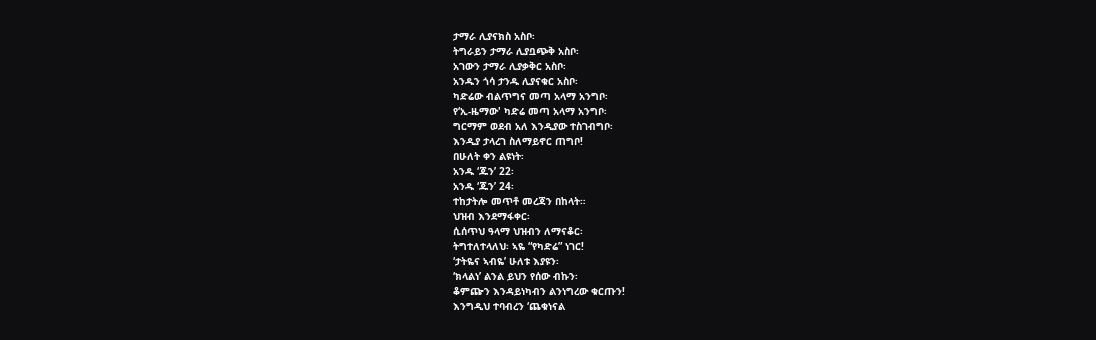ታማራ ሊያናክስ አስቦ፡
ትግራይን ታማራ ሊያቧጭቅ አስቦ፡
አገውን ታማራ ሊያቃቅር አስቦ፡
አንዱን ጎሳ ታንዱ ሊያናቁር አስቦ፡
ካድሬው ብልጥግና መጣ አላማ አንግቦ፡
የ‘ኢ-ዜማው' ካድሬ መጣ አላማ አንግቦ፡
ግርማም ወደብ አለ እንዲያው ተስገብግቦ፡
እንዲያ ታላረገ ስለማይኖር ጠግቦ!
በሁለት ቀን ልዩነት፡
አንዱ ‘ጁን’ 22፡
አንዱ ‘ጁን’ 24፡
ተከታትሎ መጥቶ መረጃን በከላት።
ህዝብ እንደማፋቀር፡
ሲሰጥህ ዓላማ ህዝብን ለማናቆር፡
ትግተለተላለህ፡ ኣዬ “የካድሬ” ነገር!
‘ታትዬና ኣብዬ’ ሁለቱ እያዩን፡
‘ክላልነ’ ልንል ይህን የሰው ብኩን፡
ቆምጬን እንዳይነካብን ልንነግረው ቁርጡን!
እንግዲህ ተባብረን ‘ጨቁነናል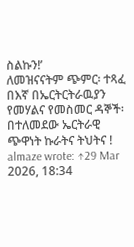ስልኩን!’
ለመዝናናትም ጭምር፡ ተጻፈ በእኛ በኤርትርትራዉያን የመሃልና የመስመር ዳኞች፡ በተለመደው ኤርትራዊ ጭዋነት ኩራትና ትህትና !
almaze wrote: ↑29 Mar 2026, 18:34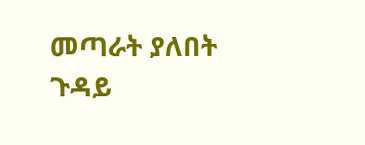መጣራት ያለበት ጉዳይ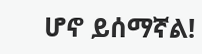ሆኖ ይሰማኛል!